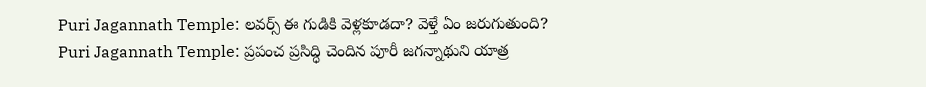Puri Jagannath Temple: లవర్స్ ఈ గుడికి వెళ్లకూడదా? వెళ్తే ఏం జరుగుతుంది?
Puri Jagannath Temple: ప్రపంచ ప్రసిద్ధి చెందిన పూరీ జగన్నాథుని యాత్ర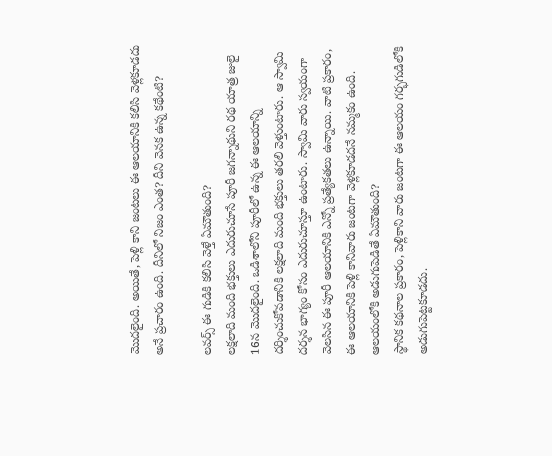మొదలైంది. అయితే, పెళ్లి కాని జంటలు ఈ ఆలయానికి కలిసి వెళ్లకూడదు అనే ప్రచారం ఉంది. దీనిలో నిజం ఎంత? దీని వెనక ఉన్న కథేంటి?

లవర్స్ ఈ గుడికి కలిసి వెళ్తే ఏమౌతుంది?
లక్షలాది మంది భక్తులు ఎదురుచూసే పూరీ జగన్నాథుని రథ యాత్ర జులై 16న మొదలైంది. ఒడిశాలోని పూరీలో ఉన్న ఈ ఆలయాన్ని దర్శించుకోవడానికి లక్షలాది మంది భక్తులు తరలి వెళ్తుంటారు. ఆ స్వామి దర్శన భాగ్యం కోసం ఎదురుచూస్తూ ఉంటారు. స్వామి వారు స్వయంగా వెలసిన ఈ పూరీ ఆలయానికి ఎన్నో ప్రత్యేకతలు ఉన్నాయి. వాటి ప్రకారం, ఈ ఆలయానికి పెళ్లి కానివారు జంటగా వెళ్లకూడదనే నమ్మకం ఉంది.
ఆలయంలోకి అడుగుపెడితే ఏమౌతుంది?
స్థానిక కథనాల ప్రకారం, పెళ్లికాని వారు జంటగా ఈ ఆలయం గర్భగుడిలోకి అడుగుపెట్టకూడదు.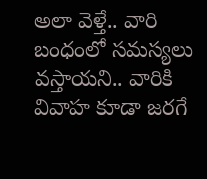అలా వెళ్తే.. వారి బంధంలో సమస్యలు వస్తాయని.. వారికి వివాహ కూడా జరగే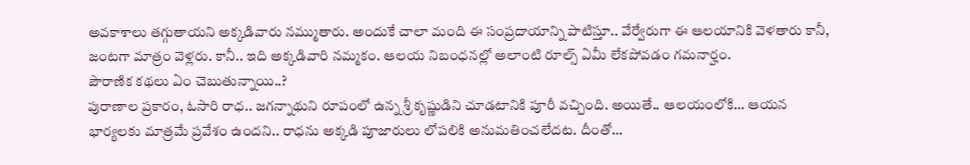అవకాశాలు తగ్గుతాయని అక్కడివారు నమ్ముతారు. అందుకే చాలా మంది ఈ సంప్రదాయాన్ని పాటిస్తూ.. వేర్వేరుగా ఈ ఆలయానికి వెళతారు కానీ, జంటగా మాత్రం వెళ్లరు. కానీ.. ఇది అక్కడివారి నమ్మకం. ఆలయ నిబంధనల్లో అలాంటి రూల్స్ ఏమీ లేకపోవడం గమనార్హం.
పౌరాణిక కథలు ఏం చెబుతున్నాయి..?
పురాణాల ప్రకారం, ఓసారి రాధ.. జగన్నాథుని రూపంలో ఉన్న శ్రీ కృష్ణుడిని చూడటానికి పూరీ వచ్చింది. అయితే.. ఆలయంలోకి… ఆయన భార్యలకు మాత్రమే ప్రవేశం ఉందని.. రాధను అక్కడి పూజారులు లోపలికి అనుమతించలేదట. దీంతో…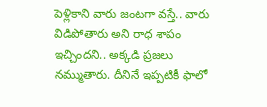పెళ్లికాని వారు జంటగా వస్తే.. వారు విడిపోతారు అని రాధ శాపం ఇచ్చిందని.. అక్కడి ప్రజలు నమ్ముతారు. దీనినే ఇప్పటికీ ఫాలో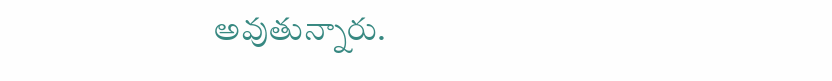అవుతున్నారు.